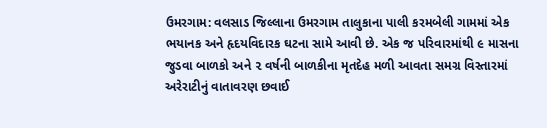ઉમરગામ: વલસાડ જિલ્લાના ઉમરગામ તાલુકાના પાલી કરમબેલી ગામમાં એક ભયાનક અને હૃદયવિદારક ઘટના સામે આવી છે. એક જ પરિવારમાંથી ૯ માસના જુડવા બાળકો અને ૨ વર્ષની બાળકીના મૃતદેહ મળી આવતા સમગ્ર વિસ્તારમાં અરેરાટીનું વાતાવરણ છવાઈ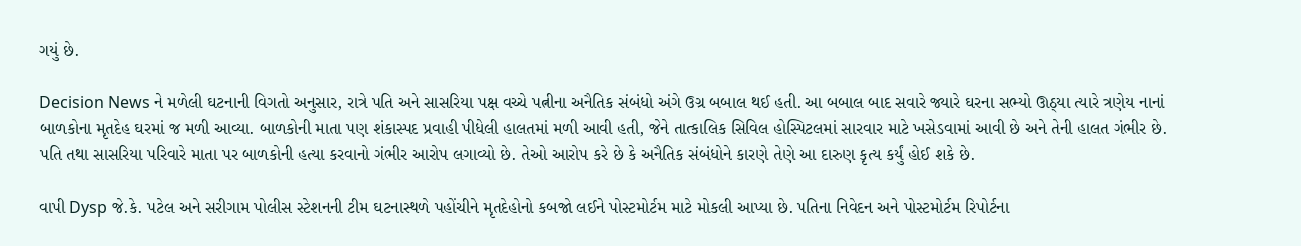ગયું છે.

Decision News ને મળેલી ઘટનાની વિગતો અનુસાર, રાત્રે પતિ અને સાસરિયા પક્ષ વચ્ચે પત્નીના અનૈતિક સંબંધો અંગે ઉગ્ર બબાલ થઈ હતી. આ બબાલ બાદ સવારે જ્યારે ઘરના સભ્યો ઊઠ્યા ત્યારે ત્રણેય નાનાં બાળકોના મૃતદેહ ઘરમાં જ મળી આવ્યા. બાળકોની માતા પણ શંકાસ્પદ પ્રવાહી પીધેલી હાલતમાં મળી આવી હતી, જેને તાત્કાલિક સિવિલ હોસ્પિટલમાં સારવાર માટે ખસેડવામાં આવી છે અને તેની હાલત ગંભીર છે. પતિ તથા સાસરિયા પરિવારે માતા પર બાળકોની હત્યા કરવાનો ગંભીર આરોપ લગાવ્યો છે. તેઓ આરોપ કરે છે કે અનૈતિક સંબંધોને કારણે તેણે આ દારુણ કૃત્ય કર્યું હોઈ શકે છે.

વાપી Dysp જે.કે. પટેલ અને સરીગામ પોલીસ સ્ટેશનની ટીમ ઘટનાસ્થળે પહોંચીને મૃતદેહોનો કબજો લઈને પોસ્ટમોર્ટમ માટે મોકલી આપ્યા છે. પતિના નિવેદન અને પોસ્ટમોર્ટમ રિપોર્ટના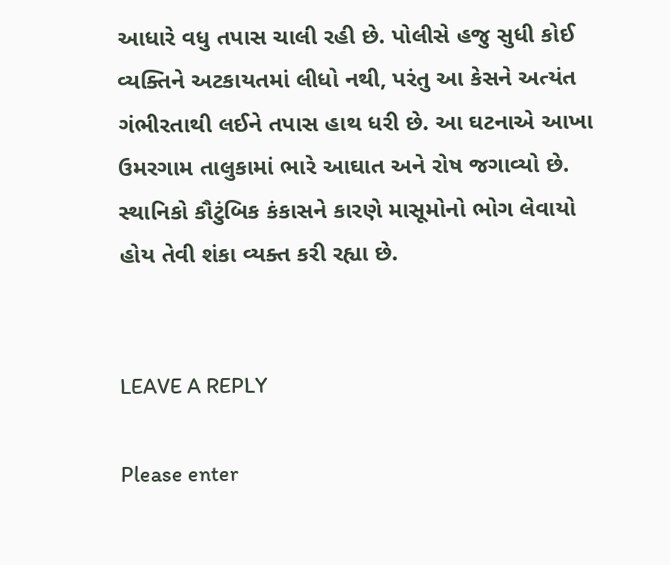આધારે વધુ તપાસ ચાલી રહી છે. પોલીસે હજુ સુધી કોઈ વ્યક્તિને અટકાયતમાં લીધો નથી, પરંતુ આ કેસને અત્યંત ગંભીરતાથી લઈને તપાસ હાથ ધરી છે. આ ઘટનાએ આખા ઉમરગામ તાલુકામાં ભારે આઘાત અને રોષ જગાવ્યો છે. સ્થાનિકો કૌટુંબિક કંકાસને કારણે માસૂમોનો ભોગ લેવાયો હોય તેવી શંકા વ્યક્ત કરી રહ્યા છે.


LEAVE A REPLY

Please enter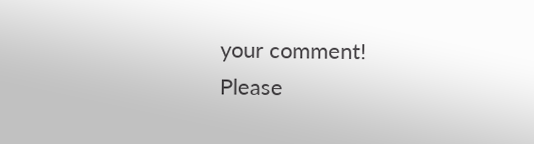your comment!
Please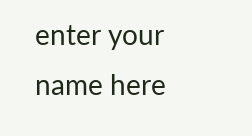enter your name here